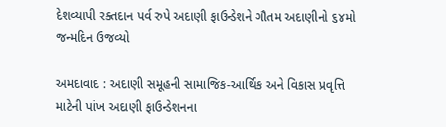દેશવ્યાપી રક્તદાન પર્વ રુપે અદાણી ફાઉન્ડેશને ગૌતમ અદાણીનો ૬૪મો જન્મદિન ઉજવ્યો

અમદાવાદ : અદાણી સમૂહની સામાજિક-આર્થિક અને વિકાસ પ્રવૃત્તિ માટેની પાંખ અદાણી ફાઉન્ડેશનના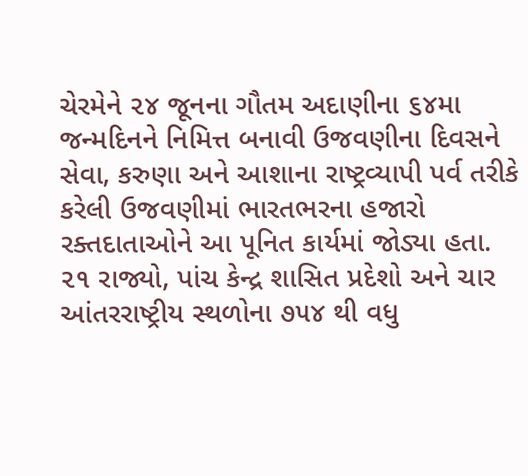ચેરમેને ૨૪ જૂનના ગૌતમ અદાણીના ૬૪મા જન્મદિનને નિમિત્ત બનાવી ઉજવણીના દિવસને સેવા, કરુણા અને આશાના રાષ્ટ્રવ્યાપી પર્વ તરીકે કરેલી ઉજવણીમાં ભારતભરના હજારો રક્તદાતાઓને આ પૂનિત કાર્યમાં જોડ્યા હતા.
૨૧ રાજ્યો, પાંચ કેન્દ્ર શાસિત પ્રદેશો અને ચાર આંતરરાષ્ટ્રીય સ્થળોના ૭૫૪ થી વધુ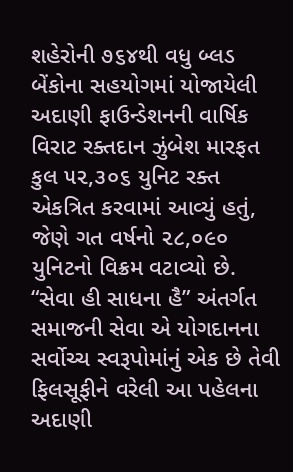શહેરોની ૭૬૪થી વધુ બ્લડ બેંકોના સહયોગમાં યોજાયેલી અદાણી ફાઉન્ડેશનની વાર્ષિક વિરાટ રક્તદાન ઝુંબેશ મારફત કુલ ૫૨,૩૦૬ યુનિટ રક્ત એકત્રિત કરવામાં આવ્યું હતું, જેણે ગત વર્ષનો ૨૮,૦૯૦ યુનિટનો વિક્રમ વટાવ્યો છે.
“સેવા હી સાધના હૈ” અંતર્ગત સમાજની સેવા એ યોગદાનના સર્વોચ્ચ સ્વરૂપોમાંનું એક છે તેવી ફિલસૂફીને વરેલી આ પહેલના અદાણી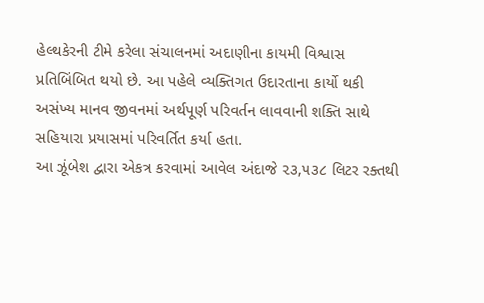હેલ્થકેરની ટીમે કરેલા સંચાલનમાં અદાણીના કાયમી વિશ્વાસ પ્રતિબિંબિત થયો છે. આ પહેલે વ્યક્તિગત ઉદારતાના કાર્યો થકી અસંખ્ય માનવ જીવનમાં અર્થપૂર્ણ પરિવર્તન લાવવાની શક્તિ સાથે સહિયારા પ્રયાસમાં પરિવર્તિત કર્યા હતા.
આ ઝૂંબેશ દ્વારા એકત્ર કરવામાં આવેલ અંદાજે ૨૩,૫૩૮ લિટર રક્તથી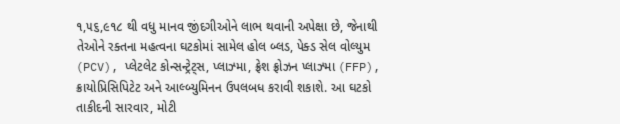૧,૫૬,૯૧૮ થી વધુ માનવ જીંદગીઓને લાભ થવાની અપેક્ષા છે, જેનાથી તેઓને રક્તના મહત્વના ઘટકોમાં સામેલ હોલ બ્લડ, પેક્ડ સેલ વોલ્યુમ (PCV), પ્લેટલેટ કોન્સન્ટ્રેટ્સ, પ્લાઝ્મા, ફ્રેશ ફ્રોઝન પ્લાઝ્મા (FFP), ક્રાયોપ્રિસિપિટેટ અને આલ્બ્યુમિનન ઉપલબધ કરાવી શકાશે. આ ઘટકો તાકીદની સારવાર, મોટી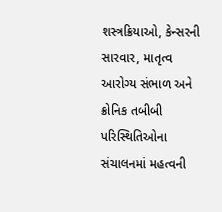શસ્ત્રક્રિયાઓ, કેન્સરની સારવાર, માતૃત્વ આરોગ્ય સંભાળ અને ક્રોનિક તબીબી પરિસ્થિતિઓના સંચાલનમાં મહત્વની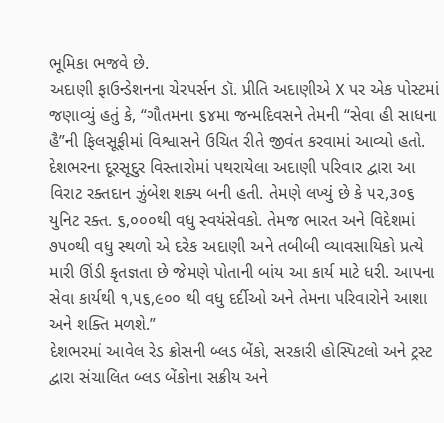ભૂમિકા ભજવે છે.
અદાણી ફાઉન્ડેશનના ચેરપર્સન ડૉ. પ્રીતિ અદાણીએ X પર એક પોસ્ટમાં જણાવ્યું હતું કે, “ગૌતમના ૬૪મા જન્મદિવસને તેમની “સેવા હી સાધના હૈ”ની ફિલસૂફીમાં વિશ્વાસને ઉચિત રીતે જીવંત કરવામાં આવ્યો હતો. દેશભરના દૂરસૂદુર વિસ્તારોમાં પથરાયેલા અદાણી પરિવાર દ્વારા આ વિરાટ રક્તદાન ઝુંબેશ શક્ય બની હતી. તેમણે લખ્યું છે કે ૫૨,૩૦૬ યુનિટ રક્ત. ૬,૦૦૦થી વધુ સ્વયંસેવકો. તેમજ ભારત અને વિદેશમાં ૭૫૦થી વધુ સ્થળો એ દરેક અદાણી અને તબીબી વ્યાવસાયિકો પ્રત્યે મારી ઊંડી કૃતજ્ઞતા છે જેમણે પોતાની બાંય આ કાર્ય માટે ધરી. આપના સેવા કાર્યથી ૧,૫૬,૯૦૦ થી વધુ દર્દીઓ અને તેમના પરિવારોને આશા અને શક્તિ મળશે.”
દેશભરમાં આવેલ રેડ ક્રોસની બ્લડ બેંકો, સરકારી હોસ્પિટલો અને ટ્રસ્ટ દ્વારા સંચાલિત બ્લડ બેંકોના સક્રીય અને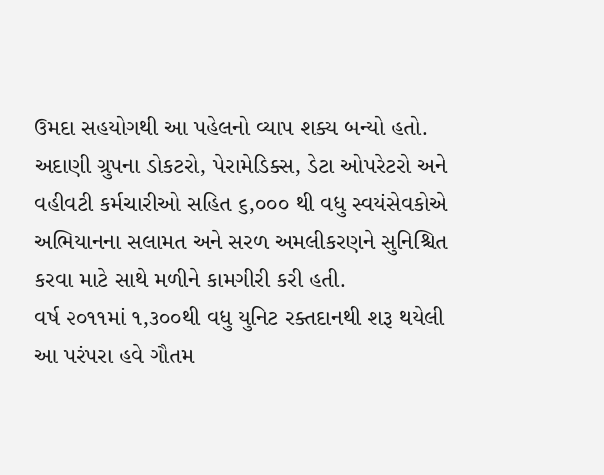ઉમદા સહયોગથી આ પહેલનો વ્યાપ શક્ય બન્યો હતો. અદાણી ગ્રુપના ડોકટરો, પેરામેડિક્સ, ડેટા ઓપરેટરો અને વહીવટી કર્મચારીઓ સહિત ૬,૦૦૦ થી વધુ સ્વયંસેવકોએ અભિયાનના સલામત અને સરળ અમલીકરણને સુનિશ્ચિત કરવા માટે સાથે મળીને કામગીરી કરી હતી.
વર્ષ ૨૦૧૧માં ૧,૩૦૦થી વધુ યુનિટ રક્તદાનથી શરૂ થયેલી આ પરંપરા હવે ગૌતમ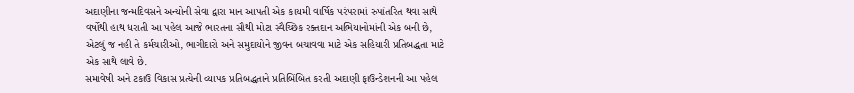અદાણીના જન્મદિવસને અન્યોની સેવા દ્વારા માન આપતી એક કાયમી વાર્ષિક પરંપરામાં રુપાંતરિત થવા સાથે વર્ષોથી હાથ ધરાતી આ પહેલ આજે ભારતના સૌથી મોટા સ્વૈચ્છિક રક્તદાન અભિયાનોમાંની એક બની છે, એટલું જ નહી તે કર્મચારીઓ, ભાગીદારો અને સમુદાયોને જીવન બચાવવા માટે એક સહિયારી પ્રતિબદ્ધતા માટે એક સાથે લાવે છે.
સમાવેષી અને ટકાઉ વિકાસ પ્રત્યેની વ્યાપક પ્રતિબદ્ધતાને પ્રતિબિંબિત કરતી અદાણી ફાઉન્ડેશનની આ પહેલ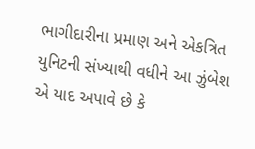ભાગીદારીના પ્રમાણ અને એકત્રિત યુનિટની સંખ્યાથી વધીને આ ઝુંબેશ એ યાદ અપાવે છે કે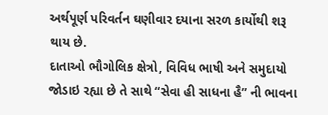અર્થપૂર્ણ પરિવર્તન ઘણીવાર દયાના સરળ કાર્યોથી શરૂ થાય છે.
દાતાઓ ભૌગોલિક ક્ષેત્રો, વિવિધ ભાષી અને સમુદાયો જોડાઇ રહ્યા છે તે સાથે “સેવા હી સાધના હૈ” ની ભાવના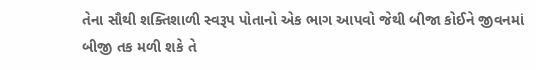તેના સૌથી શક્તિશાળી સ્વરૂપ પોતાનો એક ભાગ આપવો જેથી બીજા કોઈને જીવનમાં બીજી તક મળી શકે તે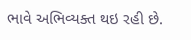ભાવે અભિવ્યક્ત થઇ રહી છે.